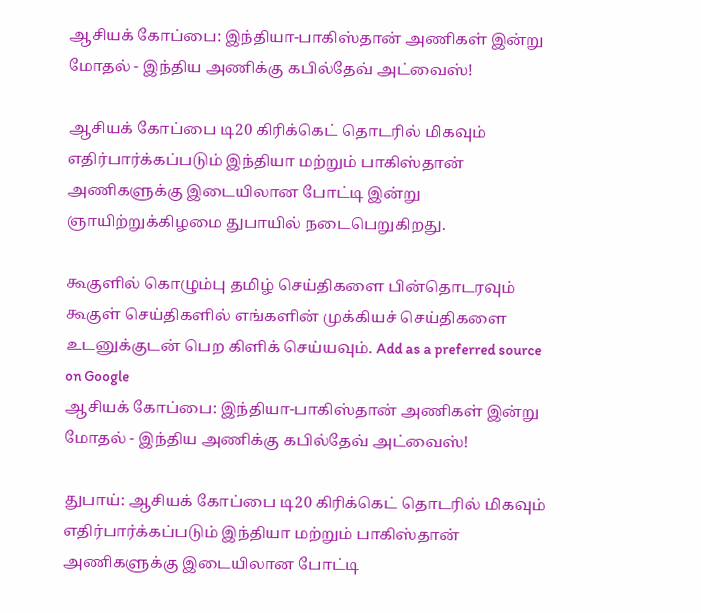ஆசியக் கோப்பை: இந்தியா-பாகிஸ்தான் அணிகள் இன்று மோதல் - இந்திய அணிக்கு கபில்தேவ் அட்வைஸ்!

ஆசியக் கோப்பை டி20 கிரிக்கெட் தொடரில் மிகவும் எதிர்பார்க்கப்படும் இந்தியா மற்றும் பாகிஸ்தான் அணிகளுக்கு இடையிலான போட்டி இன்று ஞாயிற்றுக்கிழமை துபாயில் நடைபெறுகிறது.

கூகுளில் கொழும்பு தமிழ் செய்திகளை பின்தொடரவும் கூகுள் செய்திகளில் எங்களின் முக்கியச் செய்திகளை உடனுக்குடன் பெற கிளிக் செய்யவும். Add as a preferred source on Google
ஆசியக் கோப்பை: இந்தியா-பாகிஸ்தான் அணிகள் இன்று மோதல் - இந்திய அணிக்கு கபில்தேவ் அட்வைஸ்!

துபாய்: ஆசியக் கோப்பை டி20 கிரிக்கெட் தொடரில் மிகவும் எதிர்பார்க்கப்படும் இந்தியா மற்றும் பாகிஸ்தான் அணிகளுக்கு இடையிலான போட்டி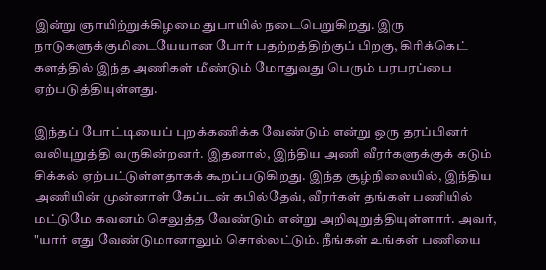இன்று ஞாயிற்றுக்கிழமை துபாயில் நடைபெறுகிறது. இரு நாடுகளுக்குமிடையேயான போர் பதற்றத்திற்குப் பிறகு, கிரிக்கெட் களத்தில் இந்த அணிகள் மீண்டும் மோதுவது பெரும் பரபரப்பை ஏற்படுத்தியுள்ளது.

இந்தப் போட்டியைப் புறக்கணிக்க வேண்டும் என்று ஒரு தரப்பினர் வலியுறுத்தி வருகின்றனர். இதனால், இந்திய அணி வீரர்களுக்குக் கடும் சிக்கல் ஏற்பட்டுள்ளதாகக் கூறப்படுகிறது. இந்த சூழ்நிலையில், இந்திய அணியின் முன்னாள் கேப்டன் கபில்தேவ், வீரர்கள் தங்கள் பணியில் மட்டுமே கவனம் செலுத்த வேண்டும் என்று அறிவுறுத்தியுள்ளார். அவர், "யார் எது வேண்டுமானாலும் சொல்லட்டும். நீங்கள் உங்கள் பணியை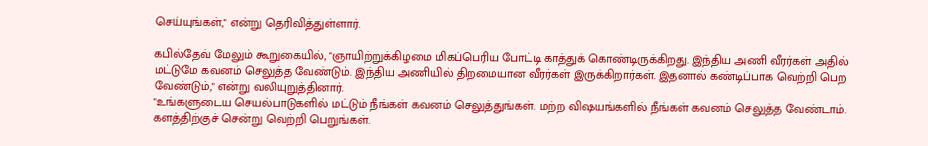செய்யுங்கள்," என்று தெரிவித்துள்ளார்.

கபில்தேவ் மேலும் கூறுகையில், "ஞாயிற்றுக்கிழமை மிகப்பெரிய போட்டி காத்துக் கொண்டிருக்கிறது. இந்திய அணி வீரர்கள் அதில் மட்டுமே கவனம் செலுத்த வேண்டும். இந்திய அணியில் திறமையான வீரர்கள் இருக்கிறார்கள். இதனால் கண்டிப்பாக வெற்றி பெற வேண்டும்," என்று வலியுறுத்தினார்.
"உங்களுடைய செயல்பாடுகளில் மட்டும் நீங்கள் கவனம் செலுத்துங்கள். மற்ற விஷயங்களில் நீங்கள் கவனம் செலுத்த வேண்டாம். களத்திற்குச் சென்று வெற்றி பெறுங்கள்.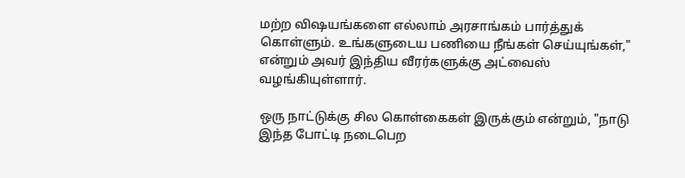மற்ற விஷயங்களை எல்லாம் அரசாங்கம் பார்த்துக் கொள்ளும். உங்களுடைய பணியை நீங்கள் செய்யுங்கள்," என்றும் அவர் இந்திய வீரர்களுக்கு அட்வைஸ் வழங்கியுள்ளார்.

ஒரு நாட்டுக்கு சில கொள்கைகள் இருக்கும் என்றும், "நாடு இந்த போட்டி நடைபெற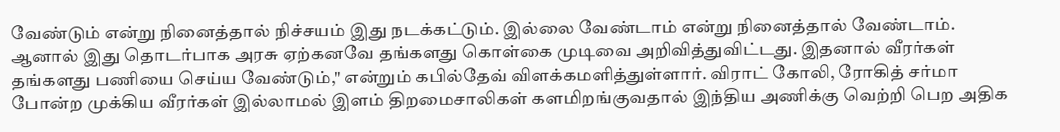வேண்டும் என்று நினைத்தால் நிச்சயம் இது நடக்கட்டும். இல்லை வேண்டாம் என்று நினைத்தால் வேண்டாம். ஆனால் இது தொடர்பாக அரசு ஏற்கனவே தங்களது கொள்கை முடிவை அறிவித்துவிட்டது. இதனால் வீரர்கள் தங்களது பணியை செய்ய வேண்டும்," என்றும் கபில்தேவ் விளக்கமளித்துள்ளார். விராட் கோலி, ரோகித் சர்மா போன்ற முக்கிய வீரர்கள் இல்லாமல் இளம் திறமைசாலிகள் களமிறங்குவதால் இந்திய அணிக்கு வெற்றி பெற அதிக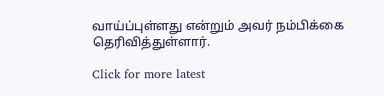வாய்ப்புள்ளது என்றும் அவர் நம்பிக்கை தெரிவித்துள்ளார்.

Click for more latest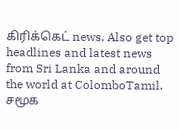கிரிக்கெட் news. Also get top headlines and latest news from Sri Lanka and around the world at ColomboTamil.
சமூக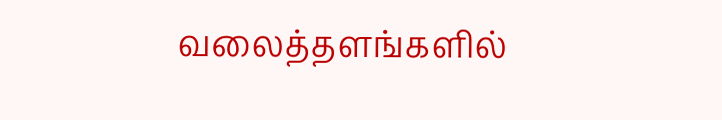வலைத்தளங்களில்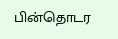பின்தொடர